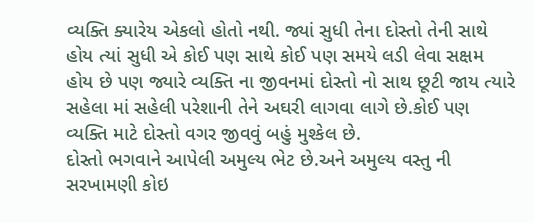વ્યક્તિ ક્યારેય એકલો હોતો નથી. જ્યાં સુધી તેના દોસ્તો તેની સાથે હોય ત્યાં સુધી એ કોઈ પણ સાથે કોઈ પણ સમયે લડી લેવા સક્ષમ હોય છે પણ જ્યારે વ્યક્તિ ના જીવનમાં દોસ્તો નો સાથ છૂટી જાય ત્યારે સહેલા માં સહેલી પરેશાની તેને અઘરી લાગવા લાગે છે.કોઈ પણ વ્યક્તિ માટે દોસ્તો વગર જીવવું બહું મુશ્કેલ છે.
દોસ્તો ભગવાને આપેલી અમુલ્ય ભેટ છે.અને અમુલ્ય વસ્તુ ની સરખામણી કોઇ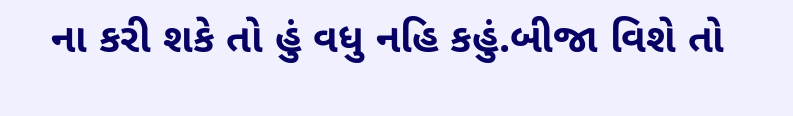ના કરી શકે તો હું વધુ નહિ કહું.બીજા વિશે તો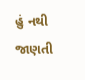હું નથી જાણતી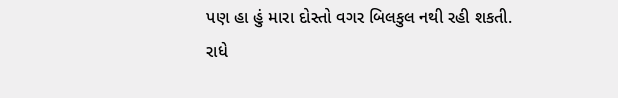પણ હા હું મારા દોસ્તો વગર બિલકુલ નથી રહી શકતી.
રાધે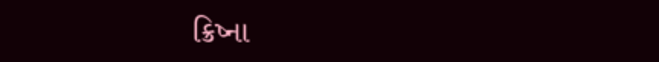ક્રિષ્ના